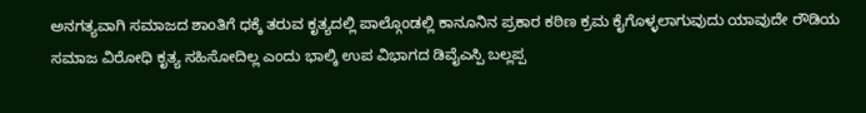ಅನಗತ್ಯವಾಗಿ ಸಮಾಜದ ಶಾಂತಿಗೆ ಧಕ್ಕೆ ತರುವ ಕೃತ್ಯದಲ್ಲಿ ಪಾಲ್ಗೊಂಡಲ್ಲಿ ಕಾನೂನಿನ ಪ್ರಕಾರ ಕಠಿಣ ಕ್ರಮ ಕೈಗೊಳ್ಳಲಾಗುವುದು ಯಾವುದೇ ರೌಡಿಯ ಸಮಾಜ ವಿರೋಧಿ ಕೃತ್ಯ ಸಹಿಸೋದಿಲ್ಲ ಎಂದು ಭಾಲ್ಕಿ ಉಪ ವಿಭಾಗದ ಡಿವೈಎಸ್ಪಿ ಬಲ್ಲಪ್ಪ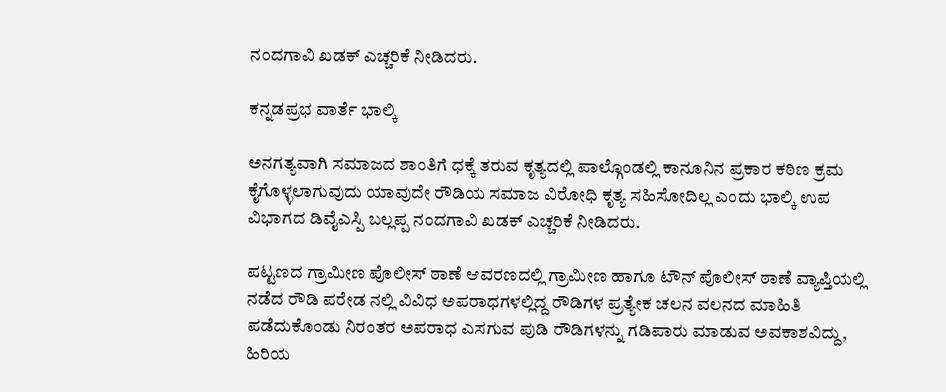ನಂದಗಾವಿ ಖಡಕ್ ಎಚ್ಚರಿಕೆ ನೀಡಿದರು.

ಕನ್ನಡಪ್ರಭ ವಾರ್ತೆ ಭಾಲ್ಕಿ

ಅನಗತ್ಯವಾಗಿ ಸಮಾಜದ ಶಾಂತಿಗೆ ಧಕ್ಕೆ ತರುವ ಕೃತ್ಯದಲ್ಲಿ ಪಾಲ್ಗೊಂಡಲ್ಲಿ ಕಾನೂನಿನ ಪ್ರಕಾರ ಕಠಿಣ ಕ್ರಮ ಕೈಗೊಳ್ಳಲಾಗುವುದು ಯಾವುದೇ ರೌಡಿಯ ಸಮಾಜ ವಿರೋಧಿ ಕೃತ್ಯ ಸಹಿಸೋದಿಲ್ಲ ಎಂದು ಭಾಲ್ಕಿ ಉಪ ವಿಭಾಗದ ಡಿವೈಎಸ್ಪಿ ಬಲ್ಲಪ್ಪ ನಂದಗಾವಿ ಖಡಕ್ ಎಚ್ಚರಿಕೆ ನೀಡಿದರು.

ಪಟ್ಟಣದ ಗ್ರಾಮೀಣ ಪೊಲೀಸ್ ಠಾಣೆ ಆವರಣದಲ್ಲಿ ಗ್ರಾಮೀಣ ಹಾಗೂ ಟೌನ್ ಪೊಲೀಸ್ ಠಾಣೆ ವ್ಯಾಪ್ತಿಯಲ್ಲಿ ನಡೆದ ರೌಡಿ ಪರೇಡ ನಲ್ಲಿ ವಿವಿಧ ಅಪರಾಧಗಳಲ್ಲಿದ್ದ ರೌಡಿಗಳ ಪ್ರತ್ಯೇಕ ಚಲನ ವಲನದ ಮಾಹಿತಿ ಪಡೆದುಕೊಂಡು ನಿರಂತರ ಅಪರಾಧ ಎಸಗುವ ಪುಡಿ ರೌಡಿಗಳನ್ನು ಗಡಿಪಾರು ಮಾಡುವ ಅವಕಾಶವಿದ್ದು, ಹಿರಿಯ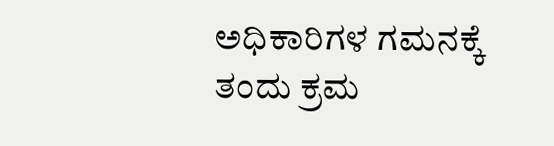ಅಧಿಕಾರಿಗಳ ಗಮನಕ್ಕೆ ತಂದು ಕ್ರಮ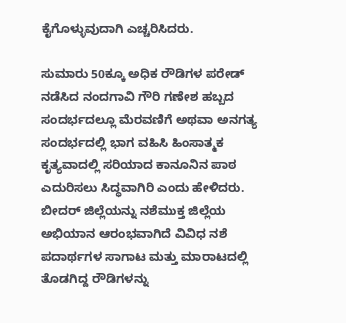ಕೈಗೊಳ್ಳುವುದಾಗಿ ಎಚ್ಚರಿಸಿದರು.

ಸುಮಾರು 50ಕ್ಕೂ ಅಧಿಕ ರೌಡಿಗಳ ಪರೇಡ್‌ ನಡೆಸಿದ ನಂದಗಾವಿ ಗೌರಿ ಗಣೇಶ ಹಬ್ಬದ ಸಂದರ್ಭದಲ್ಲೂ ಮೆರವಣಿಗೆ ಅಥವಾ ಅನಗತ್ಯ ಸಂದರ್ಭದಲ್ಲಿ ಭಾಗ ವಹಿಸಿ ಹಿಂಸಾತ್ಮಕ ಕೃತ್ಯವಾದಲ್ಲಿ ಸರಿಯಾದ ಕಾನೂನಿನ ಪಾಠ ಎದುರಿಸಲು ಸಿದ್ಧವಾಗಿರಿ ಎಂದು ಹೇಳಿದರು. ಬೀದರ್ ಜಿಲ್ಲೆಯನ್ನು ನಶೆಮುಕ್ತ ಜಿಲ್ಲೆಯ ಅಭಿಯಾನ ಆರಂಭವಾಗಿದೆ ವಿವಿಧ ನಶೆ ಪದಾರ್ಥಗಳ ಸಾಗಾಟ ಮತ್ತು ಮಾರಾಟದಲ್ಲಿ ತೊಡಗಿದ್ದ ರೌಡಿಗಳನ್ನು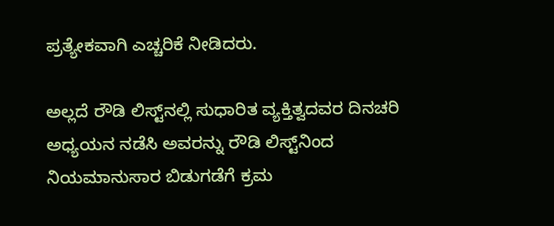ಪ್ರತ್ಯೇಕವಾಗಿ ಎಚ್ಚರಿಕೆ ನೀಡಿದರು.

ಅಲ್ಲದೆ ರೌಡಿ ಲಿಸ್ಟ್‌ನಲ್ಲಿ ಸುಧಾರಿತ ವ್ಯಕ್ತಿತ್ವದವರ ದಿನಚರಿ ಅಧ್ಯಯನ ನಡೆಸಿ ಅವರನ್ನು ರೌಡಿ ಲಿಸ್ಟ್‌ನಿಂದ ನಿಯಮಾನುಸಾರ ಬಿಡುಗಡೆಗೆ ಕ್ರಮ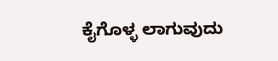ಕೈಗೊಳ್ಳ ಲಾಗುವುದು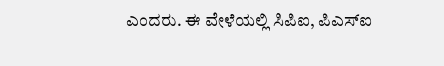ಎಂದರು. ಈ ವೇಳೆಯಲ್ಲಿ ಸಿಪಿಐ, ಪಿಎಸ್‌ಐ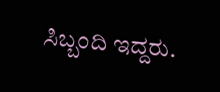ಸಿಬ್ಬಂದಿ ಇದ್ದರು.